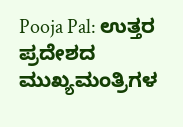Pooja Pal: ಉತ್ತರ ಪ್ರದೇಶದ ಮುಖ್ಯಮಂತ್ರಿಗಳ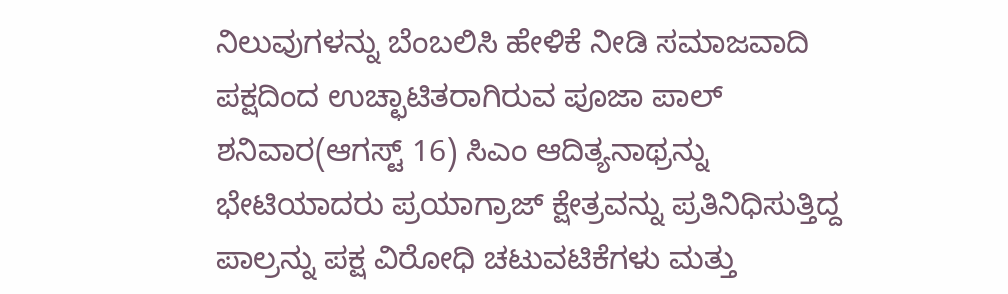ನಿಲುವುಗಳನ್ನು ಬೆಂಬಲಿಸಿ ಹೇಳಿಕೆ ನೀಡಿ ಸಮಾಜವಾದಿ ಪಕ್ಷದಿಂದ ಉಚ್ಛಾಟಿತರಾಗಿರುವ ಪೂಜಾ ಪಾಲ್ ಶನಿವಾರ(ಆಗಸ್ಟ್ 16) ಸಿಎಂ ಆದಿತ್ಯನಾಥ್ರನ್ನು ಭೇಟಿಯಾದರು ಪ್ರಯಾಗ್ರಾಜ್ ಕ್ಷೇತ್ರವನ್ನು ಪ್ರತಿನಿಧಿಸುತ್ತಿದ್ದ ಪಾಲ್ರನ್ನು ಪಕ್ಷ ವಿರೋಧಿ ಚಟುವಟಿಕೆಗಳು ಮತ್ತು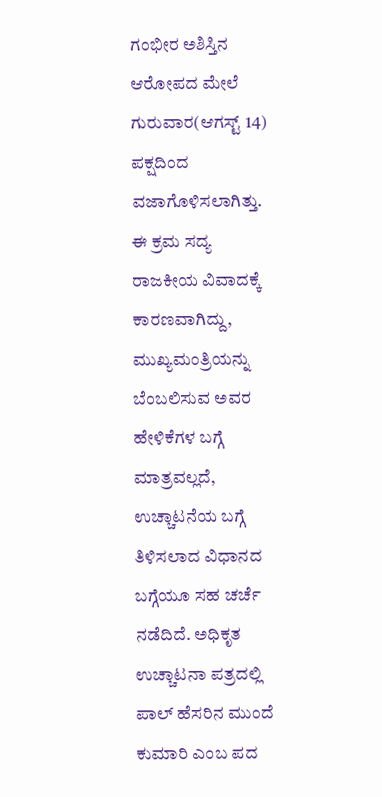ಗಂಭೀರ ಅಶಿಸ್ತಿನ ಆರೋಪದ ಮೇಲೆ ಗುರುವಾರ(ಆಗಸ್ಟ್ 14) ಪಕ್ಷದಿಂದ ವಜಾಗೊಳಿಸಲಾಗಿತ್ತು.
ಈ ಕ್ರಮ ಸದ್ಯ ರಾಜಕೀಯ ವಿವಾದಕ್ಕೆ ಕಾರಣವಾಗಿದ್ದು, ಮುಖ್ಯಮಂತ್ರಿಯನ್ನು ಬೆಂಬಲಿಸುವ ಅವರ ಹೇಳಿಕೆಗಳ ಬಗ್ಗೆ ಮಾತ್ರವಲ್ಲದೆ, ಉಚ್ಚಾಟನೆಯ ಬಗ್ಗೆ ತಿಳಿಸಲಾದ ವಿಧಾನದ ಬಗ್ಗೆಯೂ ಸಹ ಚರ್ಚೆ ನಡೆದಿದೆ. ಅಧಿಕೃತ ಉಚ್ಚಾಟನಾ ಪತ್ರದಲ್ಲಿ ಪಾಲ್ ಹೆಸರಿನ ಮುಂದೆ ಕುಮಾರಿ ಎಂಬ ಪದ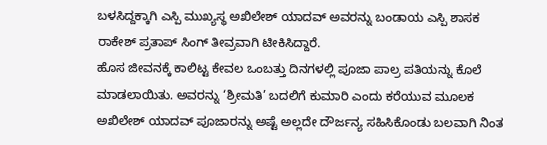ಬಳಸಿದ್ದಕ್ಕಾಗಿ ಎಸ್ಪಿ ಮುಖ್ಯಸ್ಥ ಅಖಿಲೇಶ್ ಯಾದವ್ ಅವರನ್ನು ಬಂಡಾಯ ಎಸ್ಪಿ ಶಾಸಕ ರಾಕೇಶ್ ಪ್ರತಾಪ್ ಸಿಂಗ್ ತೀವ್ರವಾಗಿ ಟೀಕಿಸಿದ್ದಾರೆ.
ಹೊಸ ಜೀವನಕ್ಕೆ ಕಾಲಿಟ್ಟ ಕೇವಲ ಒಂಬತ್ತು ದಿನಗಳಲ್ಲಿ ಪೂಜಾ ಪಾಲ್ರ ಪತಿಯನ್ನು ಕೊಲೆ ಮಾಡಲಾಯಿತು. ಅವರನ್ನು ‘ಶ್ರೀಮತಿ’ ಬದಲಿಗೆ ಕುಮಾರಿ ಎಂದು ಕರೆಯುವ ಮೂಲಕ ಅಖಿಲೇಶ್ ಯಾದವ್ ಪೂಜಾರನ್ನು ಅಷ್ಟೆ ಅಲ್ಲದೇ ದೌರ್ಜನ್ಯ ಸಹಿಸಿಕೊಂಡು ಬಲವಾಗಿ ನಿಂತ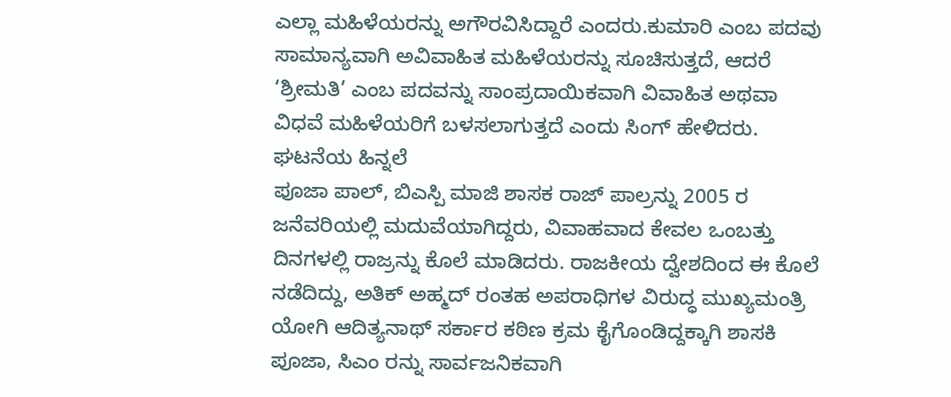ಎಲ್ಲಾ ಮಹಿಳೆಯರನ್ನು ಅಗೌರವಿಸಿದ್ದಾರೆ ಎಂದರು.ಕುಮಾರಿ ಎಂಬ ಪದವು ಸಾಮಾನ್ಯವಾಗಿ ಅವಿವಾಹಿತ ಮಹಿಳೆಯರನ್ನು ಸೂಚಿಸುತ್ತದೆ, ಆದರೆ ‘ಶ್ರೀಮತಿ’ ಎಂಬ ಪದವನ್ನು ಸಾಂಪ್ರದಾಯಿಕವಾಗಿ ವಿವಾಹಿತ ಅಥವಾ ವಿಧವೆ ಮಹಿಳೆಯರಿಗೆ ಬಳಸಲಾಗುತ್ತದೆ ಎಂದು ಸಿಂಗ್ ಹೇಳಿದರು.
ಘಟನೆಯ ಹಿನ್ನಲೆ
ಪೂಜಾ ಪಾಲ್, ಬಿಎಸ್ಪಿ ಮಾಜಿ ಶಾಸಕ ರಾಜ್ ಪಾಲ್ರನ್ನು 2005 ರ ಜನೆವರಿಯಲ್ಲಿ ಮದುವೆಯಾಗಿದ್ದರು, ವಿವಾಹವಾದ ಕೇವಲ ಒಂಬತ್ತು ದಿನಗಳಲ್ಲಿ ರಾಜ್ರನ್ನು ಕೊಲೆ ಮಾಡಿದರು. ರಾಜಕೀಯ ದ್ವೇಶದಿಂದ ಈ ಕೊಲೆ ನಡೆದಿದ್ದು, ಅತಿಕ್ ಅಹ್ಮದ್ ರಂತಹ ಅಪರಾಧಿಗಳ ವಿರುದ್ಧ ಮುಖ್ಯಮಂತ್ರಿ ಯೋಗಿ ಆದಿತ್ಯನಾಥ್ ಸರ್ಕಾರ ಕಠಿಣ ಕ್ರಮ ಕೈಗೊಂಡಿದ್ದಕ್ಕಾಗಿ ಶಾಸಕಿ ಪೂಜಾ, ಸಿಎಂ ರನ್ನು ಸಾರ್ವಜನಿಕವಾಗಿ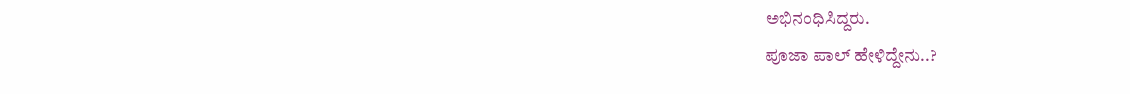ಅಭಿನಂಧಿಸಿದ್ದರು.
ಪೂಜಾ ಪಾಲ್ ಹೇಳಿದ್ದೇನು..?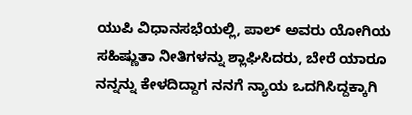ಯುಪಿ ವಿಧಾನಸಭೆಯಲ್ಲಿ, ಪಾಲ್ ಅವರು ಯೋಗಿಯ ಸಹಿಷ್ಣುತಾ ನೀತಿಗಳನ್ನು ಶ್ಲಾಘಿಸಿದರು, ಬೇರೆ ಯಾರೂ ನನ್ನನ್ನು ಕೇಳದಿದ್ದಾಗ ನನಗೆ ನ್ಯಾಯ ಒದಗಿಸಿದ್ದಕ್ಕಾಗಿ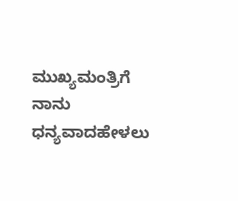ಮುಖ್ಯಮಂತ್ರಿಗೆ ನಾನು ಧನ್ಯವಾದಹೇಳಲು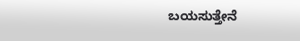ಬಯಸುತ್ತೇನೆ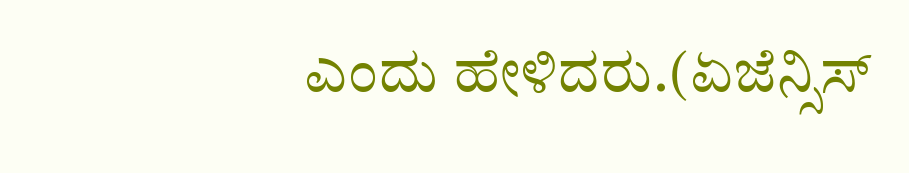ಎಂದು ಹೇಳಿದರು.(ಏಜೆನ್ಸಿಸ್